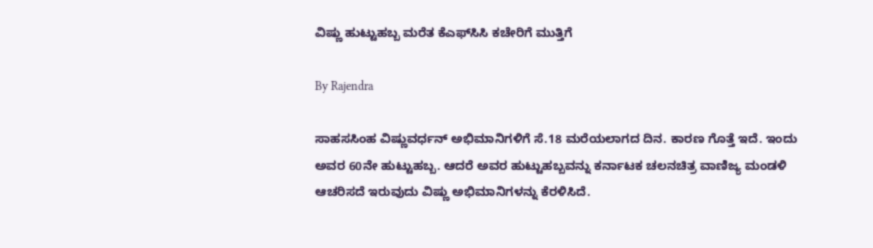ವಿಷ್ಣು ಹುಟ್ಟುಹಬ್ಬ ಮರೆತ ಕೆಎಫ್‌ಸಿಸಿ ಕಚೇರಿಗೆ ಮುತ್ತಿಗೆ

By Rajendra

ಸಾಹಸಸಿಂಹ ವಿಷ್ಣುವರ್ಧನ್ ಅಭಿಮಾನಿಗಳಿಗೆ ಸೆ.18 ಮರೆಯಲಾಗದ ದಿನ. ಕಾರಣ ಗೊತ್ತೆ ಇದೆ. ಇಂದು ಅವರ 60ನೇ ಹುಟ್ಟುಹಬ್ಬ. ಆದರೆ ಅವರ ಹುಟ್ಟುಹಬ್ಬವನ್ನು ಕರ್ನಾಟಕ ಚಲನಚಿತ್ರ ವಾಣಿಜ್ಯ ಮಂಡಳಿ ಆಚರಿಸದೆ ಇರುವುದು ವಿಷ್ಣು ಅಭಿಮಾನಿಗಳನ್ನು ಕೆರಳಿಸಿದೆ.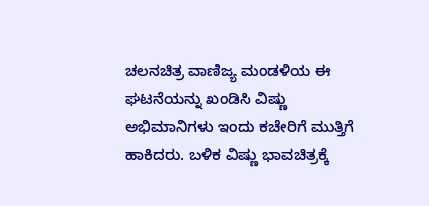ಚಲನಚಿತ್ರ ವಾಣಿಜ್ಯ ಮಂಡಳಿಯ ಈ ಘಟನೆಯನ್ನು ಖಂಡಿಸಿ ವಿಷ್ಣು ಅಭಿಮಾನಿಗಳು ಇಂದು ಕಚೇರಿಗೆ ಮುತ್ತಿಗೆ ಹಾಕಿದರು. ಬಳಿಕ ವಿಷ್ಣು ಭಾವಚಿತ್ರಕ್ಕೆ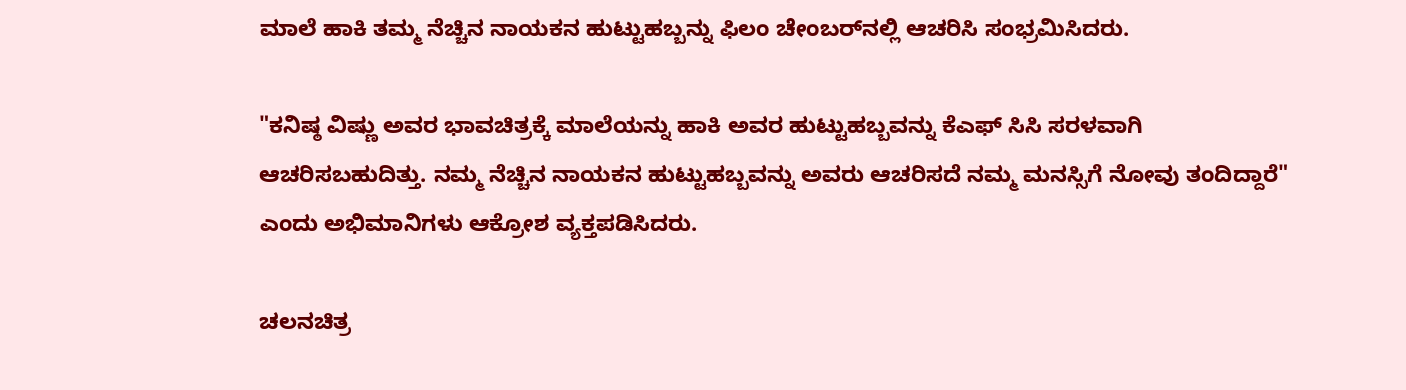ಮಾಲೆ ಹಾಕಿ ತಮ್ಮ ನೆಚ್ಚಿನ ನಾಯಕನ ಹುಟ್ಟುಹಬ್ಬನ್ನು ಫಿಲಂ ಚೇಂಬರ್‌ನಲ್ಲಿ ಆಚರಿಸಿ ಸಂಭ್ರಮಿಸಿದರು.

"ಕನಿಷ್ಠ ವಿಷ್ಣು ಅವರ ಭಾವಚಿತ್ರಕ್ಕೆ ಮಾಲೆಯನ್ನು ಹಾಕಿ ಅವರ ಹುಟ್ಟುಹಬ್ಬವನ್ನು ಕೆಎಫ್ ಸಿಸಿ ಸರಳವಾಗಿ ಆಚರಿಸಬಹುದಿತ್ತು. ನಮ್ಮ ನೆಚ್ಚಿನ ನಾಯಕನ ಹುಟ್ಟುಹಬ್ಬವನ್ನು ಅವರು ಆಚರಿಸದೆ ನಮ್ಮ ಮನಸ್ಸಿಗೆ ನೋವು ತಂದಿದ್ದಾರೆ" ಎಂದು ಅಭಿಮಾನಿಗಳು ಆಕ್ರೋಶ ವ್ಯಕ್ತಪಡಿಸಿದರು.

ಚಲನಚಿತ್ರ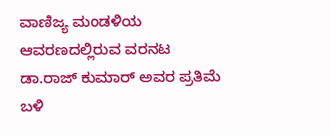ವಾಣಿಜ್ಯ ಮಂಡಳಿಯ ಆವರಣದಲ್ಲಿರುವ ವರನಟ ಡಾ.ರಾಜ್ ಕುಮಾರ್ ಅವರ ಪ್ರತಿಮೆ ಬಳಿ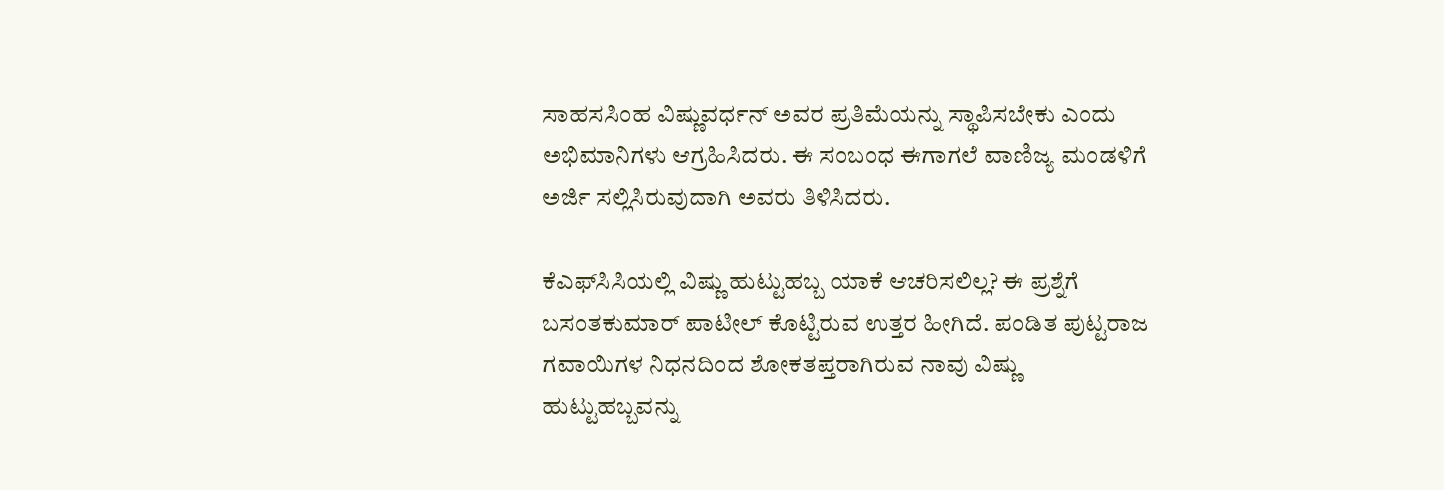ಸಾಹಸಸಿಂಹ ವಿಷ್ಣುವರ್ಧನ್ ಅವರ ಪ್ರತಿಮೆಯನ್ನು ಸ್ಥಾಪಿಸಬೇಕು ಎಂದು ಅಭಿಮಾನಿಗಳು ಆಗ್ರಹಿಸಿದರು. ಈ ಸಂಬಂಧ ಈಗಾಗಲೆ ವಾಣಿಜ್ಯ ಮಂಡಳಿಗೆ ಅರ್ಜಿ ಸಲ್ಲಿಸಿರುವುದಾಗಿ ಅವರು ತಿಳಿಸಿದರು.

ಕೆಎಫ್‌ಸಿಸಿಯಲ್ಲಿ ವಿಷ್ಣು ಹುಟ್ಟುಹಬ್ಬ ಯಾಕೆ ಆಚರಿಸಲಿಲ್ಲ? ಈ ಪ್ರಶ್ನೆಗೆ ಬಸಂತಕುಮಾರ್ ಪಾಟೀಲ್ ಕೊಟ್ಟಿರುವ ಉತ್ತರ ಹೀಗಿದೆ. ಪಂಡಿತ ಪುಟ್ಟರಾಜ ಗವಾಯಿಗಳ ನಿಧನದಿಂದ ಶೋಕತಪ್ತರಾಗಿರುವ ನಾವು ವಿಷ್ಣು ಹುಟ್ಟುಹಬ್ಬವನ್ನು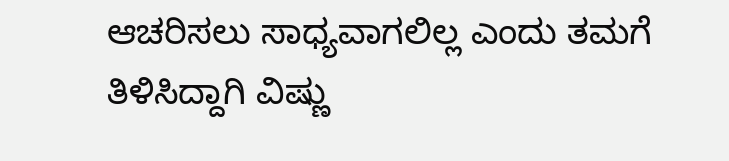ಆಚರಿಸಲು ಸಾಧ್ಯವಾಗಲಿಲ್ಲ ಎಂದು ತಮಗೆ ತಿಳಿಸಿದ್ದಾಗಿ ವಿಷ್ಣು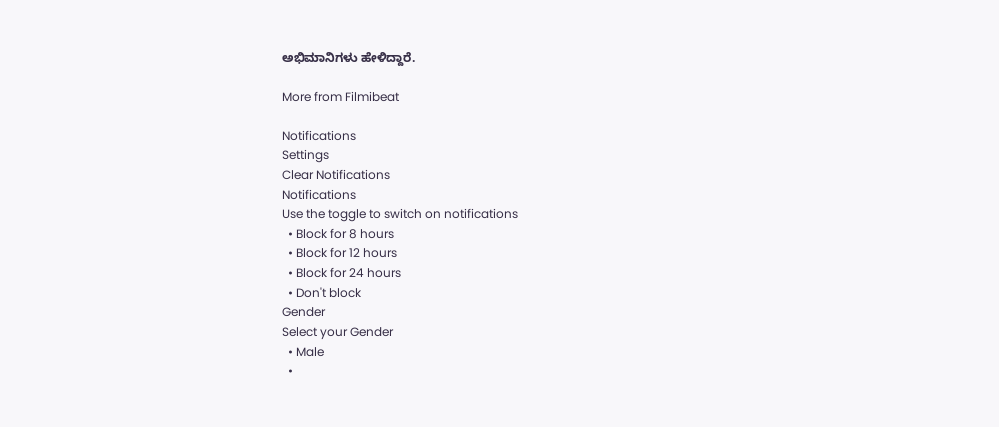ಅಭಿಮಾನಿಗಳು ಹೇಳಿದ್ದಾರೆ.

More from Filmibeat

Notifications
Settings
Clear Notifications
Notifications
Use the toggle to switch on notifications
  • Block for 8 hours
  • Block for 12 hours
  • Block for 24 hours
  • Don't block
Gender
Select your Gender
  • Male
  •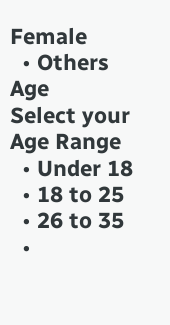Female
  • Others
Age
Select your Age Range
  • Under 18
  • 18 to 25
  • 26 to 35
  •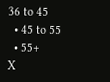36 to 45
  • 45 to 55
  • 55+
X